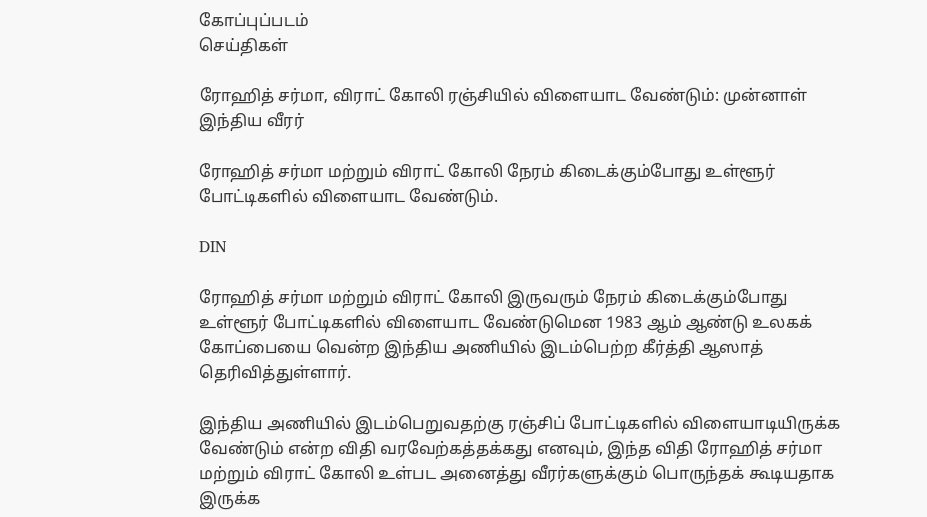கோப்புப்படம்
செய்திகள்

ரோஹித் சர்மா, விராட் கோலி ரஞ்சியில் விளையாட வேண்டும்: முன்னாள் இந்திய வீரர்

ரோஹித் சர்மா மற்றும் விராட் கோலி நேரம் கிடைக்கும்போது உள்ளூர் போட்டிகளில் விளையாட வேண்டும்.

DIN

ரோஹித் சர்மா மற்றும் விராட் கோலி இருவரும் நேரம் கிடைக்கும்போது உள்ளூர் போட்டிகளில் விளையாட வேண்டுமென 1983 ஆம் ஆண்டு உலகக் கோப்பையை வென்ற இந்திய அணியில் இடம்பெற்ற கீர்த்தி ஆஸாத் தெரிவித்துள்ளார்.

இந்திய அணியில் இடம்பெறுவதற்கு ரஞ்சிப் போட்டிகளில் விளையாடியிருக்க வேண்டும் என்ற விதி வரவேற்கத்தக்கது எனவும், இந்த விதி ரோஹித் சர்மா மற்றும் விராட் கோலி உள்பட அனைத்து வீரர்களுக்கும் பொருந்தக் கூடியதாக இருக்க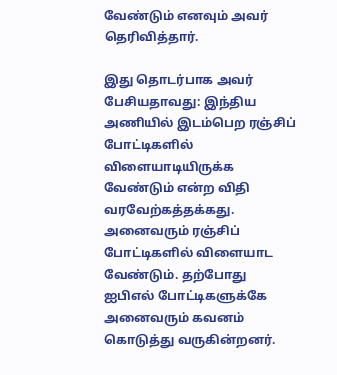வேண்டும் எனவும் அவர் தெரிவித்தார்.

இது தொடர்பாக அவர் பேசியதாவது: இந்திய அணியில் இடம்பெற ரஞ்சிப் போட்டிகளில் விளையாடியிருக்க வேண்டும் என்ற விதி வரவேற்கத்தக்கது. அனைவரும் ரஞ்சிப் போட்டிகளில் விளையாட வேண்டும். தற்போது ஐபிஎல் போட்டிகளுக்கே அனைவரும் கவனம் கொடுத்து வருகின்றனர்.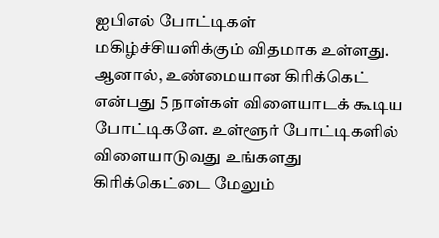ஐபிஎல் போட்டிகள் மகிழ்ச்சியளிக்கும் விதமாக உள்ளது. ஆனால், உண்மையான கிரிக்கெட் என்பது 5 நாள்கள் விளையாடக் கூடிய போட்டிகளே. உள்ளூர் போட்டிகளில் விளையாடுவது உங்களது கிரிக்கெட்டை மேலும்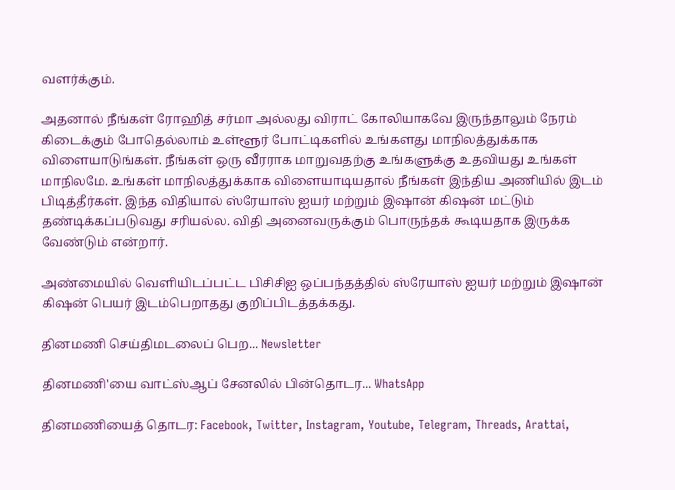வளர்க்கும்.

அதனால் நீங்கள் ரோஹித் சர்மா அல்லது விராட் கோலியாகவே இருந்தாலும் நேரம் கிடைக்கும் போதெல்லாம் உள்ளூர் போட்டிகளில் உங்களது மாநிலத்துக்காக விளையாடுங்கள். நீங்கள் ஒரு வீரராக மாறுவதற்கு உங்களுக்கு உதவியது உங்கள் மாநிலமே. உங்கள் மாநிலத்துக்காக விளையாடியதால் நீங்கள் இந்திய அணியில் இடம் பிடித்தீர்கள். இந்த விதியால் ஸ்ரேயாஸ் ஐயர் மற்றும் இஷான் கிஷன் மட்டும் தண்டிக்கப்படுவது சரியல்ல. விதி அனைவருக்கும் பொருந்தக் கூடியதாக இருக்க வேண்டும் என்றார்.

அண்மையில் வெளியிடப்பட்ட பிசிசிஐ ஒப்பந்தத்தில் ஸ்ரேயாஸ் ஐயர் மற்றும் இஷான் கிஷன் பெயர் இடம்பெறாதது குறிப்பிடத்தக்கது.

தினமணி செய்திமடலைப் பெற... Newsletter

தினமணி'யை வாட்ஸ்ஆப் சேனலில் பின்தொடர... WhatsApp

தினமணியைத் தொடர: Facebook, Twitter, Instagram, Youtube, Telegram, Threads, Arattai,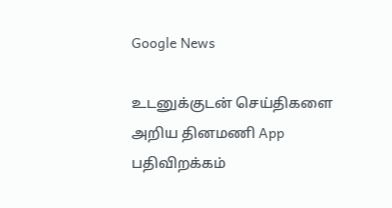Google News

உடனுக்குடன் செய்திகளை அறிய தினமணி App பதிவிறக்கம்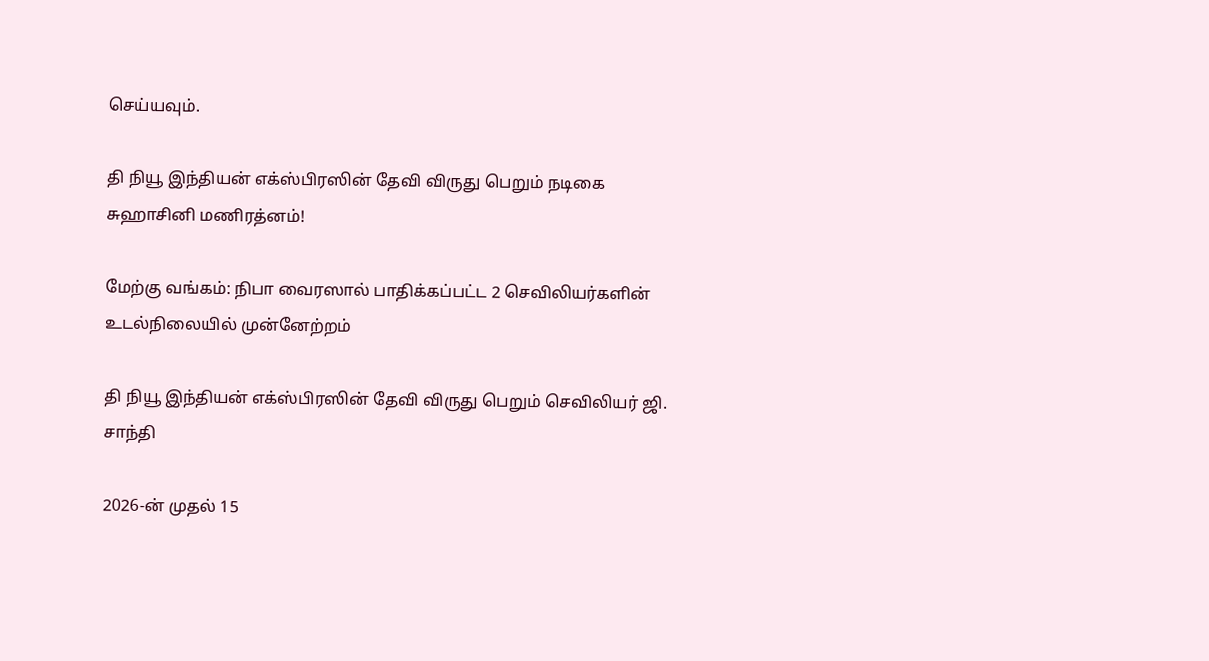செய்யவும்.

தி நியூ இந்தியன் எக்ஸ்பிரஸின் தேவி விருது பெறும் நடிகை சுஹாசினி மணிரத்னம்!

மேற்கு வங்கம்: நிபா வைரஸால் பாதிக்கப்பட்ட 2 செவிலியர்களின் உடல்நிலையில் முன்னேற்றம்

தி நியூ இந்தியன் எக்ஸ்பிரஸின் தேவி விருது பெறும் செவிலியர் ஜி. சாந்தி

2026-ன் முதல் 15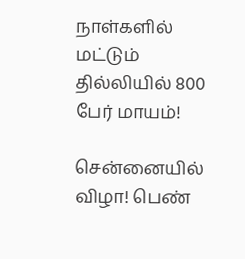நாள்களில் மட்டும் தில்லியில் 800 பேர் மாயம்!

சென்னையில் விழா! பெண்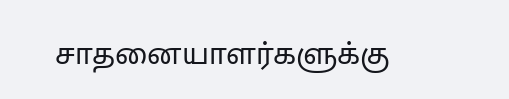சாதனையாளர்களுக்கு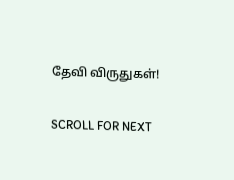தேவி விருதுகள்!

SCROLL FOR NEXT